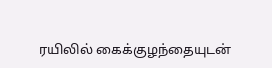ரயிலில் கைக்குழந்தையுடன்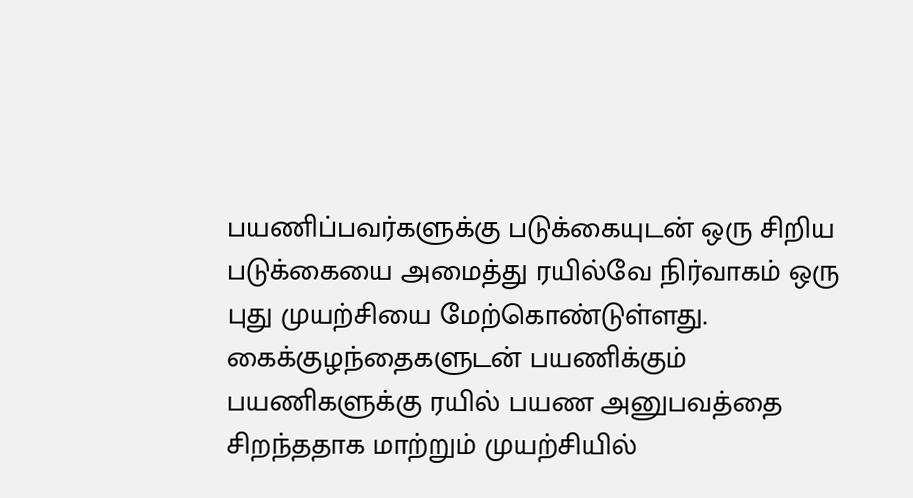பயணிப்பவர்களுக்கு படுக்கையுடன் ஒரு சிறிய படுக்கையை அமைத்து ரயில்வே நிர்வாகம் ஒரு புது முயற்சியை மேற்கொண்டுள்ளது.
கைக்குழந்தைகளுடன் பயணிக்கும் பயணிகளுக்கு ரயில் பயண அனுபவத்தை சிறந்ததாக மாற்றும் முயற்சியில்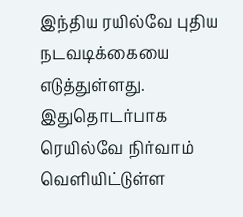இந்திய ரயில்வே புதிய நடவடிக்கையை எடுத்துள்ளது. இதுதொடர்பாக ரெயில்வே நிர்வாம் வெளியிட்டுள்ள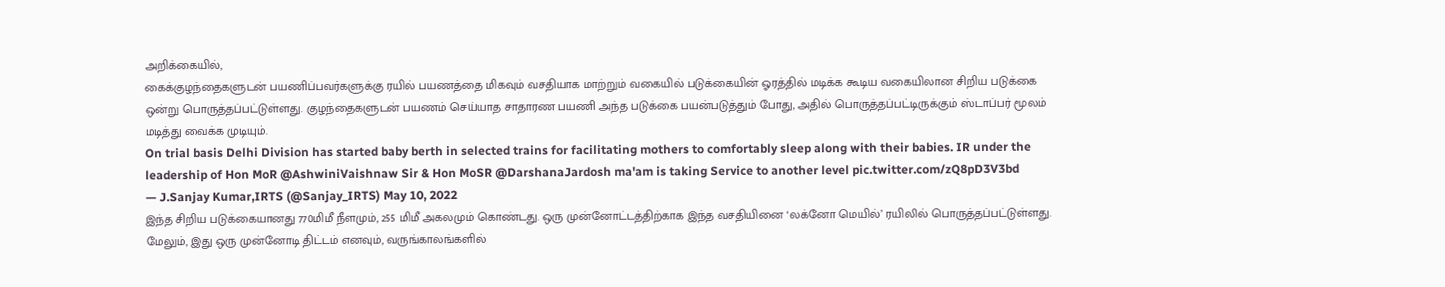அறிக்கையில்,
கைக்குழந்தைகளுடன் பயணிப்பவர்களுக்கு ரயில் பயணத்தை மிகவும் வசதியாக மாற்றும் வகையில் படுக்கையின் ஓரத்தில் மடிக்க கூடிய வகையிலான சிறிய படுக்கை ஒன்று பொருத்தப்பட்டுள்ளது. குழந்தைகளுடன் பயணம் செய்யாத சாதாரண பயணி அந்த படுக்கை பயன்படுத்தும் போது, அதில் பொருத்தப்பட்டிருக்கும் ஸ்டாப்பர் மூலம் மடித்து வைக்க முடியும்.
On trial basis Delhi Division has started baby berth in selected trains for facilitating mothers to comfortably sleep along with their babies. IR under the leadership of Hon MoR @AshwiniVaishnaw Sir & Hon MoSR @DarshanaJardosh ma'am is taking Service to another level pic.twitter.com/zQ8pD3V3bd
— J.Sanjay Kumar,IRTS (@Sanjay_IRTS) May 10, 2022
இந்த சிறிய படுக்கையானது 770மிமீ நீளமும், 255 மிமீ அகலமும் கொண்டது. ஒரு முன்னோட்டத்திற்காக இந்த வசதியினை ‘லக்னோ மெயில்’ ரயிலில் பொருத்தப்பட்டுள்ளது.
மேலும், இது ஒரு முன்னோடி திட்டம் எனவும், வருங்காலங்களில்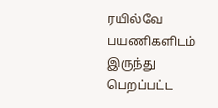ரயில்வே பயணிகளிடம் இருந்து பெறப்பட்ட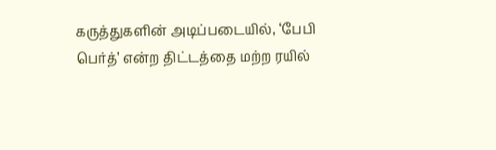கருத்துகளின் அடிப்படையில், ‘பேபி பெர்த்’ என்ற திட்டத்தை மற்ற ரயில்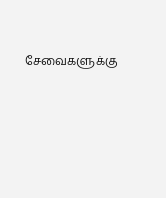சேவைகளுக்கு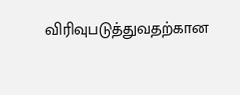விரிவுபடுத்துவதற்கான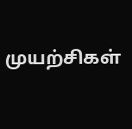முயற்சிகள்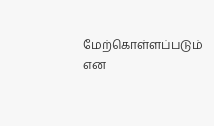மேற்கொள்ளப்படும் என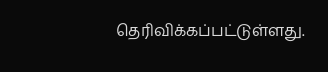தெரிவிக்கப்பட்டுள்ளது.